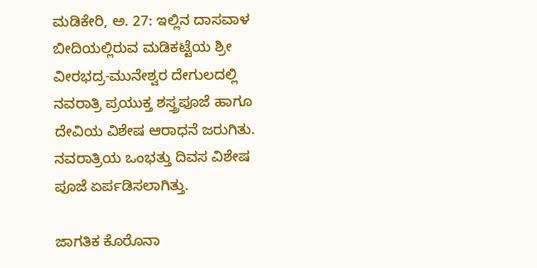ಮಡಿಕೇರಿ, ಅ. 27: ಇಲ್ಲಿನ ದಾಸವಾಳ ಬೀದಿಯಲ್ಲಿರುವ ಮಡಿಕಟ್ಟೆಯ ಶ್ರೀ ವೀರಭದ್ರ-ಮುನೇಶ್ವರ ದೇಗುಲದಲ್ಲಿ ನವರಾತ್ರಿ ಪ್ರಯುಕ್ತ ಶಸ್ತ್ರಪೂಜೆ ಹಾಗೂ ದೇವಿಯ ವಿಶೇಷ ಆರಾಧನೆ ಜರುಗಿತು. ನವರಾತ್ರಿಯ ಒಂಭತ್ತು ದಿವಸ ವಿಶೇಷ ಪೂಜೆ ಏರ್ಪಡಿಸಲಾಗಿತ್ತು.

ಜಾಗತಿಕ ಕೊರೊನಾ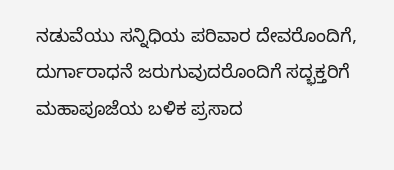ನಡುವೆಯು ಸನ್ನಿಧಿಯ ಪರಿವಾರ ದೇವರೊಂದಿಗೆ, ದುರ್ಗಾರಾಧನೆ ಜರುಗುವುದರೊಂದಿಗೆ ಸದ್ಭಕ್ತರಿಗೆ ಮಹಾಪೂಜೆಯ ಬಳಿಕ ಪ್ರಸಾದ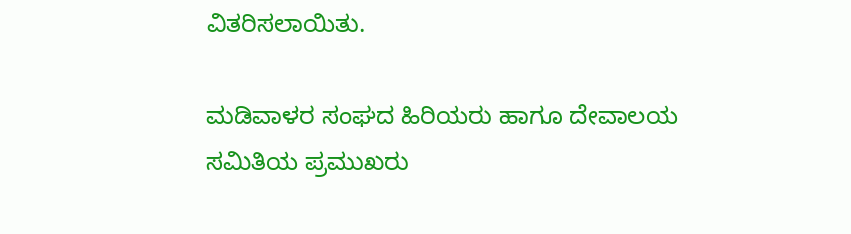ವಿತರಿಸಲಾಯಿತು.

ಮಡಿವಾಳರ ಸಂಘದ ಹಿರಿಯರು ಹಾಗೂ ದೇವಾಲಯ ಸಮಿತಿಯ ಪ್ರಮುಖರು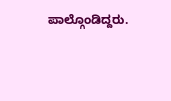ಪಾಲ್ಗೊಂಡಿದ್ದರು.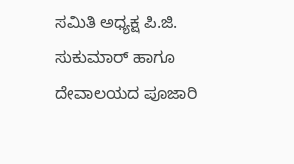ಸಮಿತಿ ಅಧ್ಯಕ್ಷ ಪಿ.ಜಿ. ಸುಕುಮಾರ್ ಹಾಗೂ ದೇವಾಲಯದ ಪೂಜಾರಿ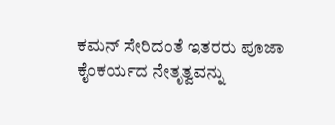ಕಮನ್ ಸೇರಿದಂತೆ ಇತರರು ಪೂಜಾ ಕೈಂಕರ್ಯದ ನೇತೃತ್ವವನ್ನು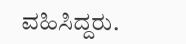ವಹಿಸಿದ್ದರು.